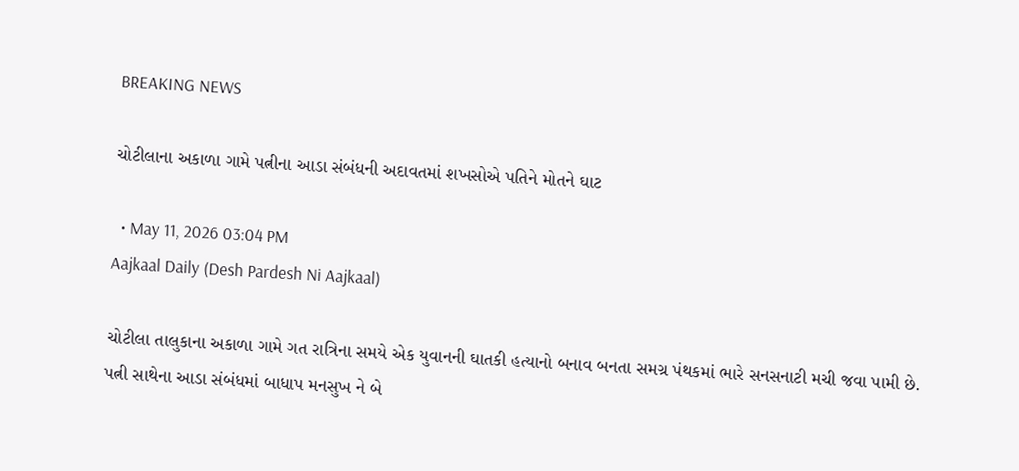BREAKING NEWS

ચોટીલાના અકાળા ગામે પત્નીના આડા સંબંધની અદાવતમાં શખસોએ પતિને મોતને ઘાટ

  • May 11, 2026 03:04 PM
Aajkaal Daily (Desh Pardesh Ni Aajkaal)

ચોટીલા તાલુકાના અકાળા ગામે ગત રાત્રિના સમયે એક યુવાનની ઘાતકી હત્યાનો બનાવ બનતા સમગ્ર પંથકમાં ભારે સનસનાટી મચી જવા પામી છે.
પત્ની સાથેના આડા સંબંધમાં બાધાપ મનસુખ ને બે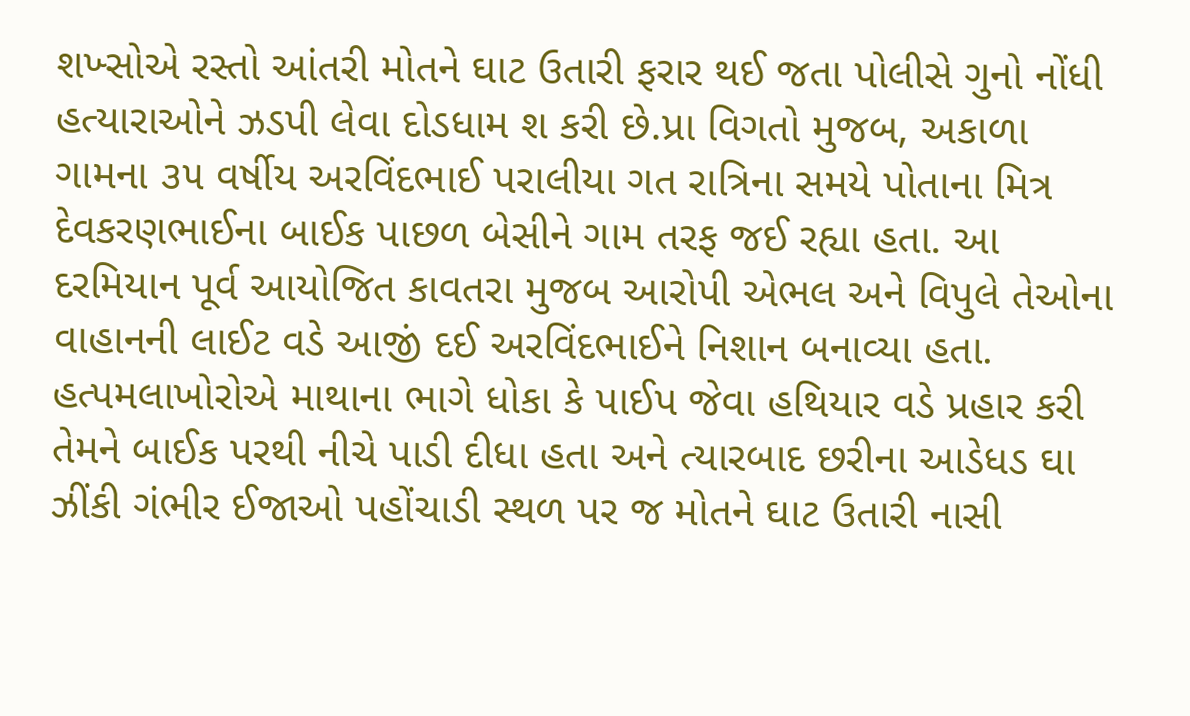શખ્સોએ રસ્તો આંતરી મોતને ઘાટ ઉતારી ફરાર થઈ જતા પોલીસે ગુનો નોંધી હત્યારાઓને ઝડપી લેવા દોડધામ શ કરી છે.પ્રા વિગતો મુજબ, અકાળા ગામના ૩૫ વર્ષીય અરવિંદભાઈ પરાલીયા ગત રાત્રિના સમયે પોતાના મિત્ર દેવકરણભાઈના બાઈક પાછળ બેસીને ગામ તરફ જઈ રહ્યા હતા. આ દરમિયાન પૂર્વ આયોજિત કાવતરા મુજબ આરોપી એભલ અને વિપુલે તેઓના વાહાનની લાઈટ વડે આજીં દઈ અરવિંદભાઈને નિશાન બનાવ્યા હતા. હત્પમલાખોરોએ માથાના ભાગે ધોકા કે પાઈપ જેવા હથિયાર વડે પ્રહાર કરી તેમને બાઈક પરથી નીચે પાડી દીધા હતા અને ત્યારબાદ છરીના આડેધડ ઘા ઝીંકી ગંભીર ઈજાઓ પહોંચાડી સ્થળ પર જ મોતને ઘાટ ઉતારી નાસી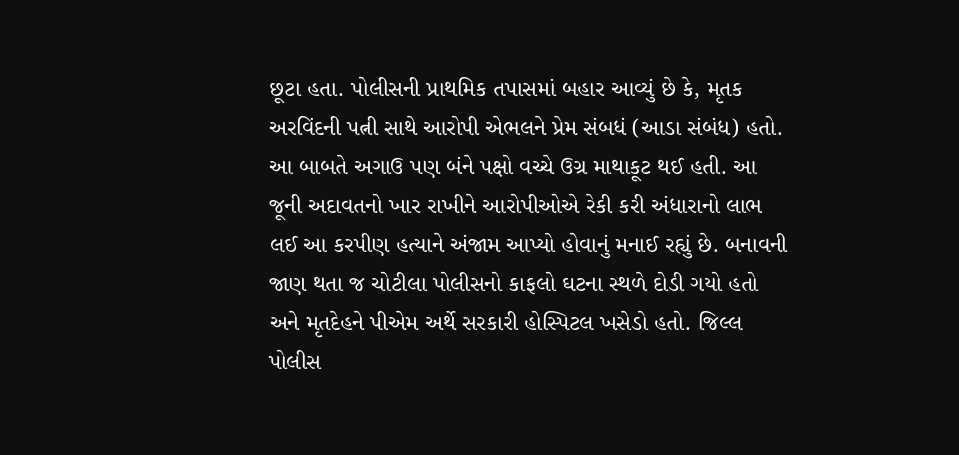છૂટા હતા. પોલીસની પ્રાથમિક તપાસમાં બહાર આવ્યું છે કે, મૃતક અરવિંદની પત્ની સાથે આરોપી એભલને પ્રેમ સંબધં (આડા સંબંધ) હતો. આ બાબતે અગાઉ પણ બંને પક્ષો વચ્ચે ઉગ્ર માથાકૂટ થઈ હતી. આ જૂની અદાવતનો ખાર રાખીને આરોપીઓએ રેકી કરી અંધારાનો લાભ લઈ આ કરપીણ હત્યાને અંજામ આપ્યો હોવાનું મનાઈ રહ્યું છે. બનાવની જાણ થતા જ ચોટીલા પોલીસનો કાફલો ઘટના સ્થળે દોડી ગયો હતો અને મૃતદેહને પીએમ અર્થે સરકારી હોસ્પિટલ ખસેડો હતો. જિલ્લ પોલીસ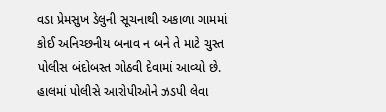વડા પ્રેમસુખ ડેલુની સૂચનાથી અકાળા ગામમાં કોઈ અનિચ્છનીય બનાવ ન બને તે માટે ચુસ્ત પોલીસ બંદોબસ્ત ગોઠવી દેવામાં આવ્યો છે. હાલમાં પોલીસે આરોપીઓને ઝડપી લેવા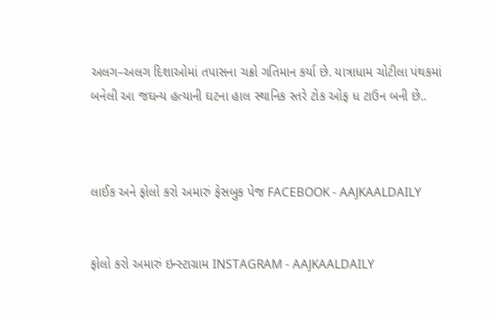અલગ–અલગ દિશાઓમાં તપાસના ચક્રો ગતિમાન કર્યા છે. યાત્રાધામ ચોટીલા પંથકમાં બનેલી આ જઘન્ય હત્યાની ઘટના હાલ સ્થાનિક સ્તરે ટોક ઓફ ધ ટાઉન બની છે..



લાઈક અને ફોલો કરો અમારું ફેસબુક પેજ FACEBOOK - AAJKAALDAILY


ફોલો કરો અમારું ઇન્સ્ટાગ્રામ INSTAGRAM - AAJKAALDAILY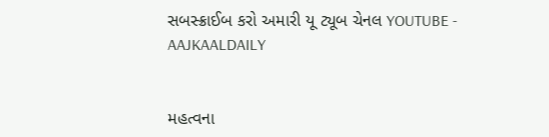સબસ્ક્રાઈબ કરો અમારી યૂ ટ્યૂબ ચેનલ YOUTUBE - AAJKAALDAILY


મહત્વના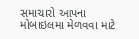સમાચારો આપના મોબાઇલમા મેળવવા માટે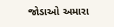જોડાઓ અમારા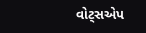વોટ્સએપ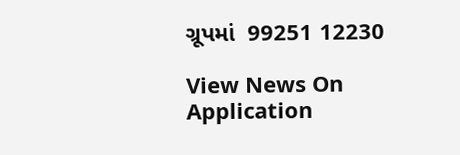ગ્રૂપમાં  99251 12230

View News On Application